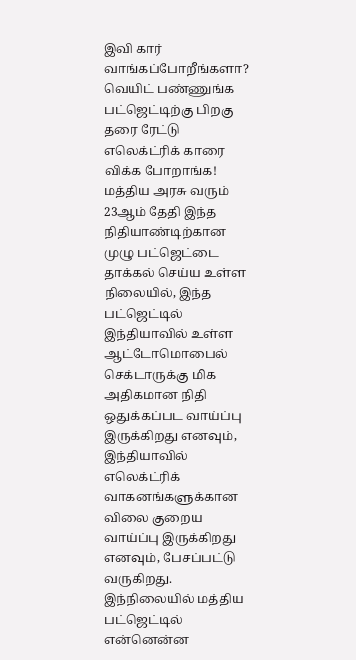இவி கார் வாங்கப்போறீங்களா? வெயிட் பண்ணுங்க பட்ஜெட்டிற்கு பிறகு தரை ரேட்டு எலெக்ட்ரிக் காரை விக்க போறாங்க!
மத்திய அரசு வரும் 23ஆம் தேதி இந்த நிதியாண்டிற்கான முழு பட்ஜெட்டை தாக்கல் செய்ய உள்ள நிலையில், இந்த பட்ஜெட்டில் இந்தியாவில் உள்ள ஆட்டோமொபைல் செக்டாருக்கு மிக அதிகமான நிதி ஒதுக்கப்பட வாய்ப்பு இருக்கிறது எனவும், இந்தியாவில் எலெக்ட்ரிக் வாகனங்களுக்கான விலை குறைய வாய்ப்பு இருக்கிறது எனவும், பேசப்பட்டு வருகிறது. இந்நிலையில் மத்திய பட்ஜெட்டில் என்னென்ன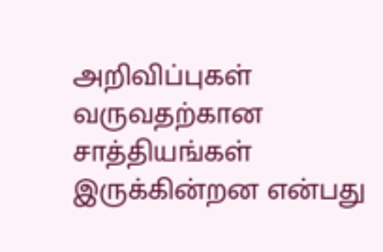அறிவிப்புகள் வருவதற்கான சாத்தியங்கள் இருக்கின்றன என்பது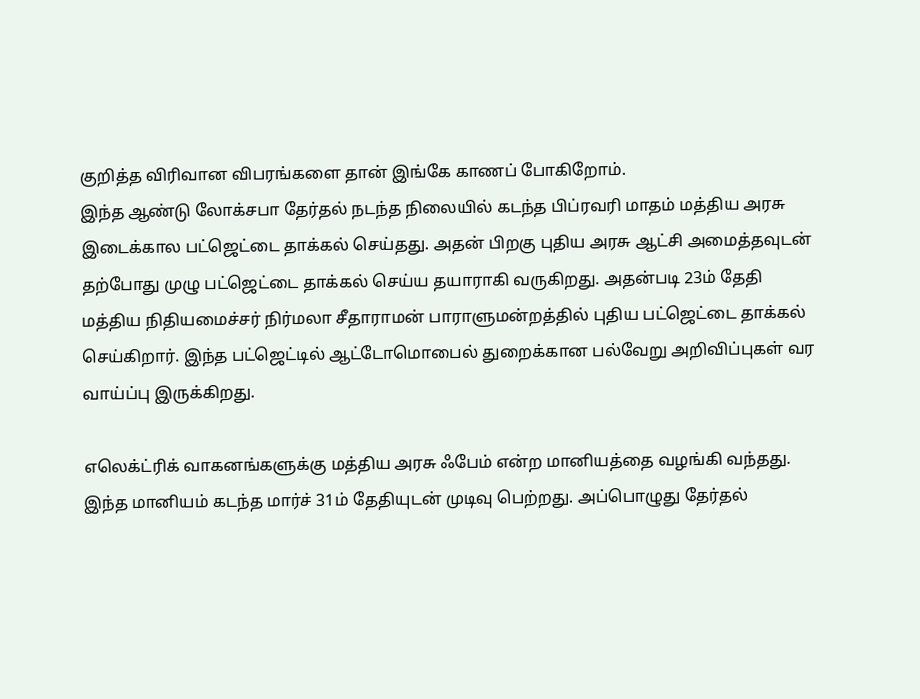குறித்த விரிவான விபரங்களை தான் இங்கே காணப் போகிறோம்.
இந்த ஆண்டு லோக்சபா தேர்தல் நடந்த நிலையில் கடந்த பிப்ரவரி மாதம் மத்திய அரசு இடைக்கால பட்ஜெட்டை தாக்கல் செய்தது. அதன் பிறகு புதிய அரசு ஆட்சி அமைத்தவுடன் தற்போது முழு பட்ஜெட்டை தாக்கல் செய்ய தயாராகி வருகிறது. அதன்படி 23ம் தேதி மத்திய நிதியமைச்சர் நிர்மலா சீதாராமன் பாராளுமன்றத்தில் புதிய பட்ஜெட்டை தாக்கல் செய்கிறார். இந்த பட்ஜெட்டில் ஆட்டோமொபைல் துறைக்கான பல்வேறு அறிவிப்புகள் வர வாய்ப்பு இருக்கிறது.

எலெக்ட்ரிக் வாகனங்களுக்கு மத்திய அரசு ஃபேம் என்ற மானியத்தை வழங்கி வந்தது. இந்த மானியம் கடந்த மார்ச் 31ம் தேதியுடன் முடிவு பெற்றது. அப்பொழுது தேர்தல்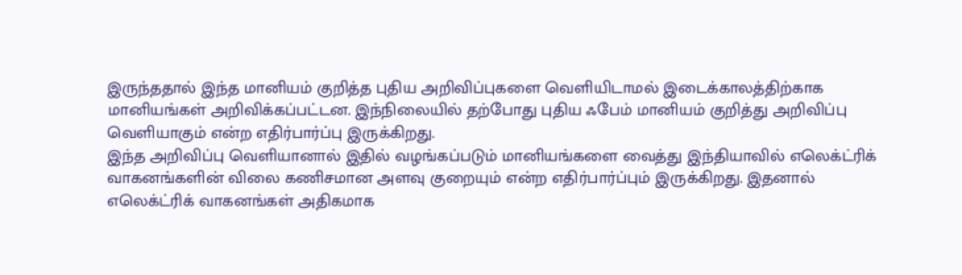இருந்ததால் இந்த மானியம் குறித்த புதிய அறிவிப்புகளை வெளியிடாமல் இடைக்காலத்திற்காக மானியங்கள் அறிவிக்கப்பட்டன. இந்நிலையில் தற்போது புதிய ஃபேம் மானியம் குறித்து அறிவிப்பு வெளியாகும் என்ற எதிர்பார்ப்பு இருக்கிறது.
இந்த அறிவிப்பு வெளியானால் இதில் வழங்கப்படும் மானியங்களை வைத்து இந்தியாவில் எலெக்ட்ரிக் வாகனங்களின் விலை கணிசமான அளவு குறையும் என்ற எதிர்பார்ப்பும் இருக்கிறது. இதனால் எலெக்ட்ரிக் வாகனங்கள் அதிகமாக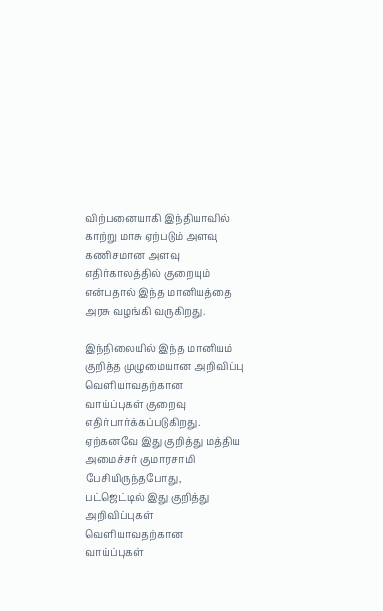விற்பனையாகி இந்தியாவில் காற்று மாசு ஏற்படும் அளவு கணிசமான அளவு எதிர்காலத்தில் குறையும் என்பதால் இந்த மானியத்தை அரசு வழங்கி வருகிறது.

இந்நிலையில் இந்த மானியம் குறித்த முழுமையான அறிவிப்பு வெளியாவதற்கான வாய்ப்புகள் குறைவு எதிர்பார்க்கப்படுகிறது. ஏற்கனவே இது குறித்து மத்திய அமைச்சர் குமாரசாமி பேசியிருந்தபோது, பட்ஜெட்டில் இது குறித்து அறிவிப்புகள் வெளியாவதற்கான வாய்ப்புகள்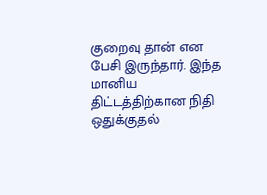குறைவு தான் என பேசி இருந்தார். இந்த மானிய திட்டத்திற்கான நிதி ஒதுக்குதல்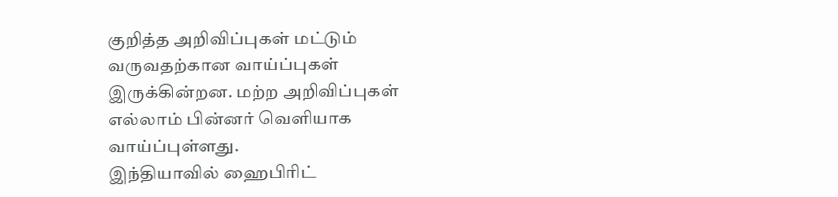குறித்த அறிவிப்புகள் மட்டும் வருவதற்கான வாய்ப்புகள் இருக்கின்றன. மற்ற அறிவிப்புகள் எல்லாம் பின்னர் வெளியாக வாய்ப்புள்ளது.
இந்தியாவில் ஹைபிரிட்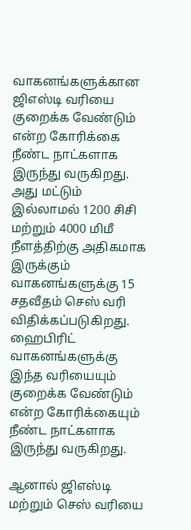வாகனங்களுக்கான ஜிஎஸ்டி வரியை குறைக்க வேண்டும் என்ற கோரிக்கை நீண்ட நாட்களாக இருந்து வருகிறது. அது மட்டும் இல்லாமல் 1200 சிசி மற்றும் 4000 மிமீ நீளத்திற்கு அதிகமாக இருக்கும் வாகனங்களுக்கு 15 சதவீதம் செஸ் வரி விதிக்கப்படுகிறது. ஹைபிரிட் வாகனங்களுக்கு இந்த வரியையும் குறைக்க வேண்டும் என்ற கோரிக்கையும் நீண்ட நாட்களாக இருந்து வருகிறது.

ஆனால் ஜிஎஸ்டி மற்றும் செஸ் வரியை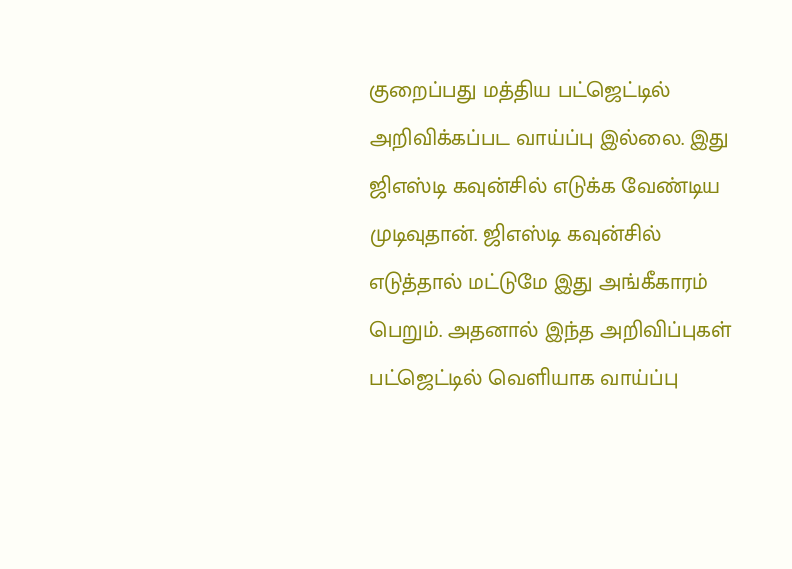குறைப்பது மத்திய பட்ஜெட்டில் அறிவிக்கப்பட வாய்ப்பு இல்லை. இது ஜிஎஸ்டி கவுன்சில் எடுக்க வேண்டிய முடிவுதான். ஜிஎஸ்டி கவுன்சில் எடுத்தால் மட்டுமே இது அங்கீகாரம் பெறும். அதனால் இந்த அறிவிப்புகள் பட்ஜெட்டில் வெளியாக வாய்ப்பு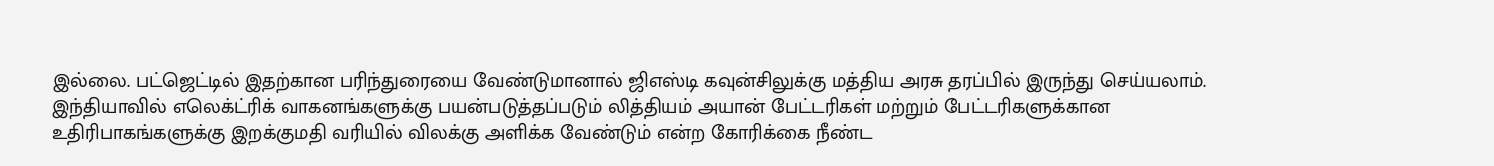இல்லை. பட்ஜெட்டில் இதற்கான பரிந்துரையை வேண்டுமானால் ஜிஎஸ்டி கவுன்சிலுக்கு மத்திய அரசு தரப்பில் இருந்து செய்யலாம்.
இந்தியாவில் எலெக்ட்ரிக் வாகனங்களுக்கு பயன்படுத்தப்படும் லித்தியம் அயான் பேட்டரிகள் மற்றும் பேட்டரிகளுக்கான உதிரிபாகங்களுக்கு இறக்குமதி வரியில் விலக்கு அளிக்க வேண்டும் என்ற கோரிக்கை நீண்ட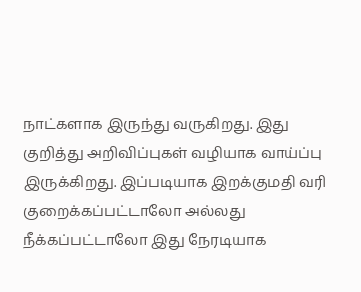நாட்களாக இருந்து வருகிறது. இது குறித்து அறிவிப்புகள் வழியாக வாய்ப்பு இருக்கிறது. இப்படியாக இறக்குமதி வரி குறைக்கப்பட்டாலோ அல்லது நீக்கப்பட்டாலோ இது நேரடியாக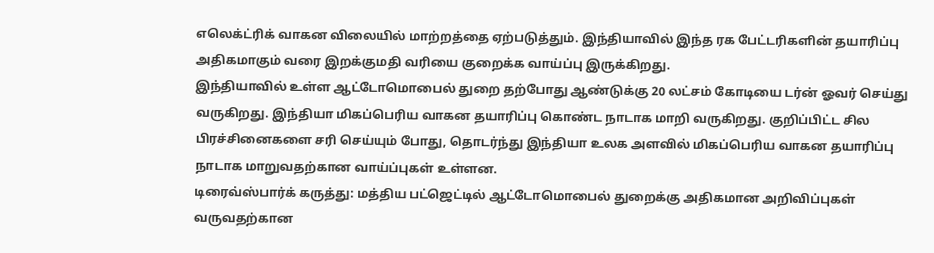எலெக்ட்ரிக் வாகன விலையில் மாற்றத்தை ஏற்படுத்தும். இந்தியாவில் இந்த ரக பேட்டரிகளின் தயாரிப்பு அதிகமாகும் வரை இறக்குமதி வரியை குறைக்க வாய்ப்பு இருக்கிறது.
இந்தியாவில் உள்ள ஆட்டோமொபைல் துறை தற்போது ஆண்டுக்கு 20 லட்சம் கோடியை டர்ன் ஓவர் செய்து வருகிறது. இந்தியா மிகப்பெரிய வாகன தயாரிப்பு கொண்ட நாடாக மாறி வருகிறது. குறிப்பிட்ட சில பிரச்சினைகளை சரி செய்யும் போது, தொடர்ந்து இந்தியா உலக அளவில் மிகப்பெரிய வாகன தயாரிப்பு நாடாக மாறுவதற்கான வாய்ப்புகள் உள்ளன.
டிரைவ்ஸ்பார்க் கருத்து: மத்திய பட்ஜெட்டில் ஆட்டோமொபைல் துறைக்கு அதிகமான அறிவிப்புகள் வருவதற்கான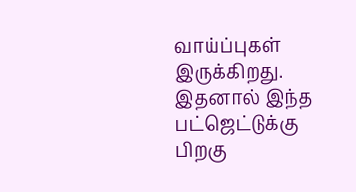வாய்ப்புகள் இருக்கிறது. இதனால் இந்த பட்ஜெட்டுக்கு பிறகு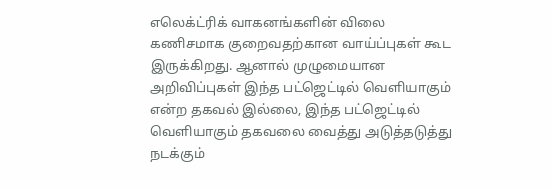எலெக்ட்ரிக் வாகனங்களின் விலை கணிசமாக குறைவதற்கான வாய்ப்புகள் கூட இருக்கிறது. ஆனால் முழுமையான அறிவிப்புகள் இந்த பட்ஜெட்டில் வெளியாகும் என்ற தகவல் இல்லை, இந்த பட்ஜெட்டில் வெளியாகும் தகவலை வைத்து அடுத்தடுத்து நடக்கும்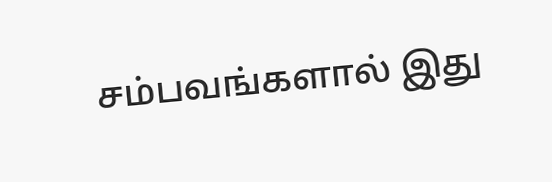சம்பவங்களால் இது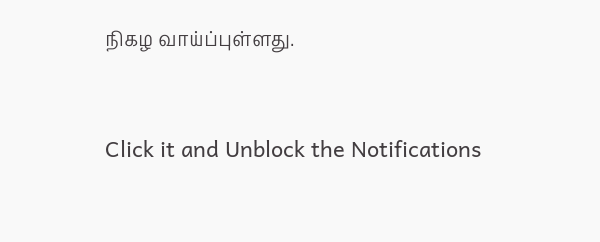நிகழ வாய்ப்புள்ளது.


Click it and Unblock the Notifications